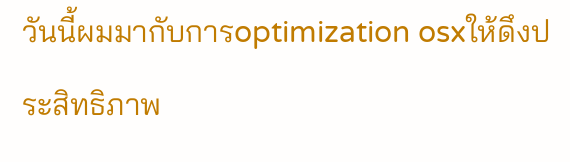วันนี้ผมมากับการoptimization osxให้ดึงประสิทธิภาพ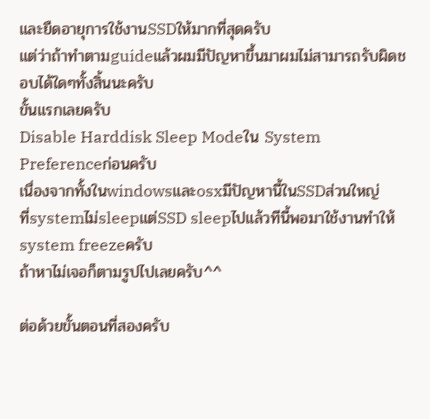และยืดอายุการใช้งานSSDให้มากที่สุดครับ
แต่ว่าถ้าทำตามguideแล้วผมมีปัญหาขึ้นมาผมไม่สามารถรับผิดชอบได้ใดๆทั้งสิ้นนะครับ
ขั้นแรกเลยครับ
Disable Harddisk Sleep Modeใน System Preferenceก่อนครับ
เนื่องจากทั้งในwindowsและosxมีปัญหานี้ในSSDส่วนใหญ่
ที่systemไม่sleepแต่SSD sleepไปแล้วทีนี้พอมาใช้งานทำให้system freezeครับ
ถ้าหาไม่เจอก็ตามรูปไปเลยครับ^^

ต่อด้วยขั้นตอนที่สองครับ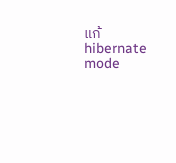แก้hibernate mode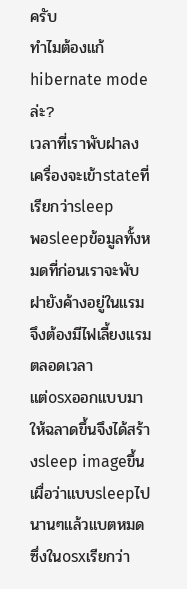ครับ
ทำไมต้องแก้hibernate modeล่ะ?
เวลาที่เราพับฝาลงเครื่องจะเข้าstateที่เรียกว่าsleep
พอsleepข้อมูลทั้งหมดที่ก่อนเราจะพับฝายังค้างอยู่ในแรม
จึงต้องมีไฟเลี้ยงแรมตลอดเวลา
แต่osxออกแบบมาให้ฉลาดขึ้นจึงได้สร้างsleep imageขึ้นเผื่อว่าแบบsleepไปนานๆแล้วแบตหมด
ซึ่งในosxเรียกว่า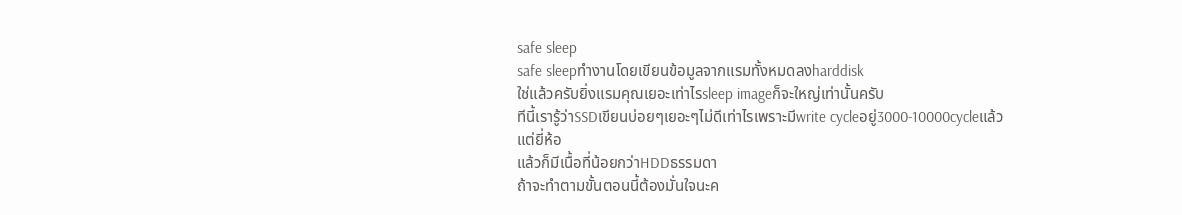safe sleep
safe sleepทำงานโดยเขียนข้อมูลจากแรมทั้งหมดลงharddisk
ใช่แล้วครับยิ่งแรมคุณเยอะเท่าไรsleep imageก็จะใหญ่เท่านั้นครับ
ทีนี้เรารู้ว่าSSDเขียนบ่อยๆเยอะๆไม่ดีเท่าไรเพราะมีwrite cycleอยู่3000-10000cycleแล้วแต่ยี่ห้อ
แล้วก็มีเนื้อที่น้อยกว่าHDDธรรมดา
ถ้าจะทำตามขั้นตอนนี้ต้องมั่นใจนะค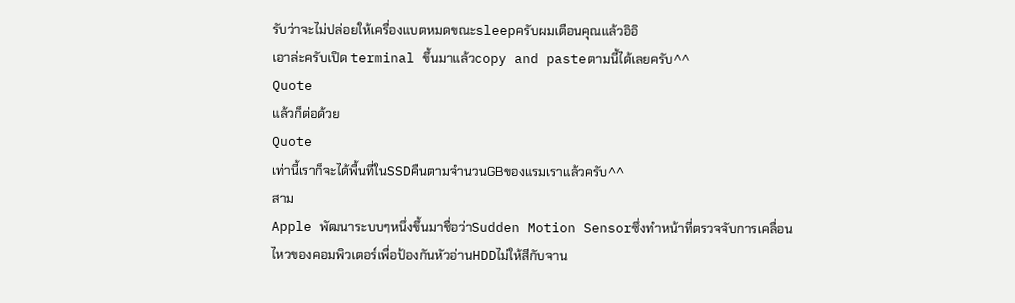รับว่าจะไม่ปล่อยให้เครื่องแบตหมดขณะsleepครับผมเตือนคุณแล้วอิอิ
เอาล่ะครับเปิด terminal ขึ้นมาแล้วcopy and pasteตามนี้ได้เลยครับ^^
Quote
แล้วก็ต่อด้วย
Quote
เท่านี้เราก็จะได้พื้นที่ในSSDคืนตามจำนวนGBของแรมเราแล้วครับ^^
สาม
Apple พัฒนาระบบๆหนึ่งขึ้นมาชื่อว่าSudden Motion Sensorซึ่งทำหน้าที่ตรวจจับการเคลื่อนไหวของคอมพิวเตอร์เพื่อป้องกันหัวอ่านHDDไม่ให้สีกับจาน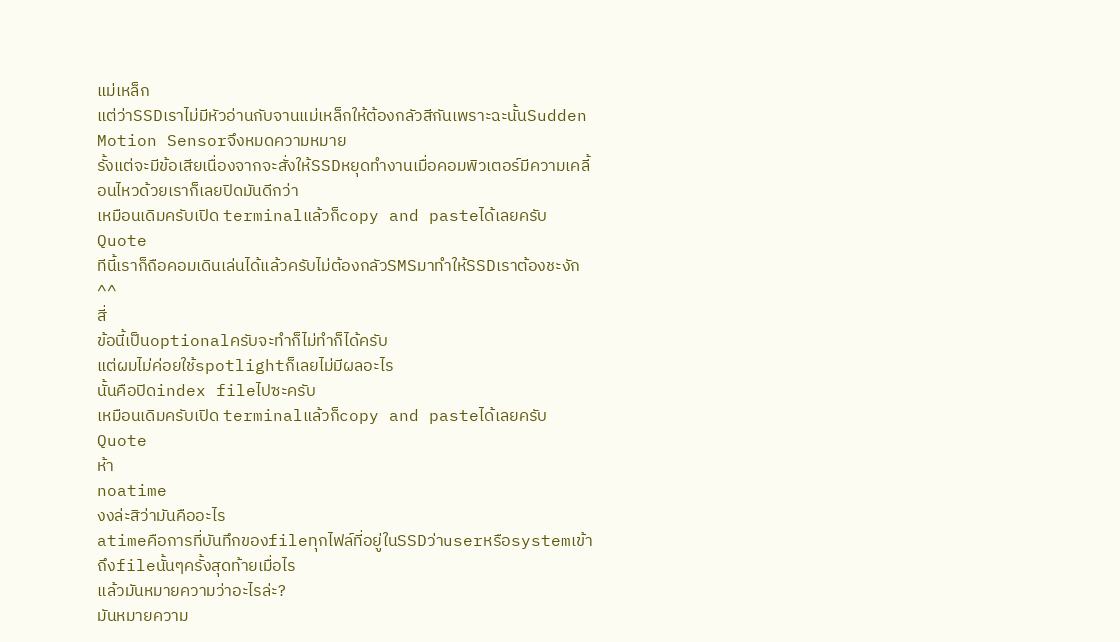แม่เหล็ก
แต่ว่าSSDเราไม่มีหัวอ่านกับจานแม่เหล็กให้ต้องกลัวสีกันเพราะฉะนั้นSudden Motion Sensorจึงหมดความหมาย
รั้งแต่จะมีข้อเสียเนื่องจากจะสั่งให้SSDหยุดทำงานเมื่อคอมพิวเตอร์มีความเคลี้อนไหวด้วยเราก็เลยปิดมันดีกว่า
เหมือนเดิมครับเปิด terminalแล้วก็copy and pasteได้เลยครับ
Quote
ทีนี้เราก็ถือคอมเดินเล่นได้แล้วครับไม่ต้องกลัวSMSมาทำให้SSDเราต้องชะงัก^^
สี่
ข้อนี้เป็นoptionalครับจะทำก็ไม่ทำก็ได้ครับ
แต่ผมไม่ค่อยใช้spotlightก็เลยไม่มีผลอะไร
นั้นคือปิดindex fileไปซะครับ
เหมือนเดิมครับเปิด terminalแล้วก็copy and pasteได้เลยครับ
Quote
ห้า
noatime
งงล่ะสิว่ามันคืออะไร
atimeคือการที่บันทึกของfileทุกไฟล์ที่อยู่ในSSDว่าuserหรือsystemเข้าถึงfileนั้นๆครั้งสุดท้ายเมื่อไร
แล้วมันหมายความว่าอะไรล่ะ?
มันหมายความ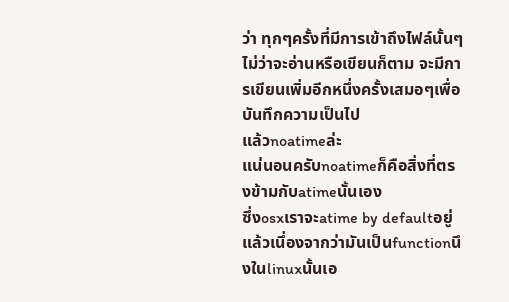ว่า ทุกๆครั้งที่มีการเข้าถึงไฟล์นั้นๆไม่ว่าจะอ่านหรือเขียนก็ตาม จะมีการเขียนเพิ่มอีกหนึ่งครั้งเสมอๆเพื่อบันทึกความเป็นไป
แล้วnoatimeล่ะ
แน่นอนครับnoatimeก็คือสิ่งที่ตรงข้ามกับatimeนั้นเอง
ซึ่งosxเราจะatime by defaultอยู่แล้วเนึ่องจากว่ามันเป็นfunctionนึงในlinuxนั้นเอ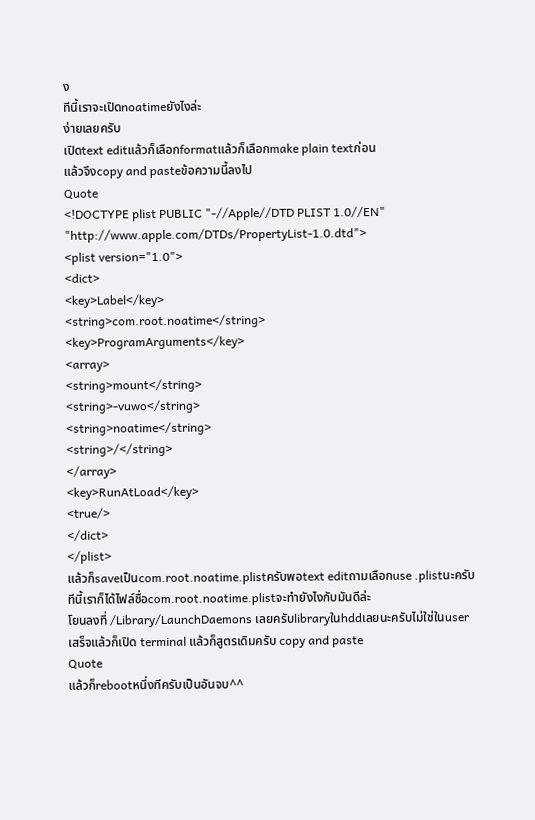ง
ทีนี้เราจะเปิดnoatimeยังไงล่ะ
ง่ายเลยครับ
เปิดtext editแล้วก็เลือกformatแล้วก็เลือกmake plain textก่อน
แล้วจึงcopy and pasteข้อความนี้ลงไป
Quote
<!DOCTYPE plist PUBLIC "-//Apple//DTD PLIST 1.0//EN"
"http://www.apple.com/DTDs/PropertyList-1.0.dtd">
<plist version="1.0">
<dict>
<key>Label</key>
<string>com.root.noatime</string>
<key>ProgramArguments</key>
<array>
<string>mount</string>
<string>-vuwo</string>
<string>noatime</string>
<string>/</string>
</array>
<key>RunAtLoad</key>
<true/>
</dict>
</plist>
แล้วก็saveเป็นcom.root.noatime.plistครับพอtext editถามเลือกuse .plistนะครับ
ทีนี้เราก็ได้ไฟล์ชื่อcom.root.noatime.plistจะทำยังไงกับมันดีล่ะ
โยนลงที่ /Library/LaunchDaemons เลยครับlibraryในhddเลยนะครับไม่ใช่ในuser
เสร็จแล้วก็เปิด terminal แล้วก็สูตรเดิมครับ copy and paste
Quote
แล้วก็rebootหนึ่งทีครับเป็นอันจบ^^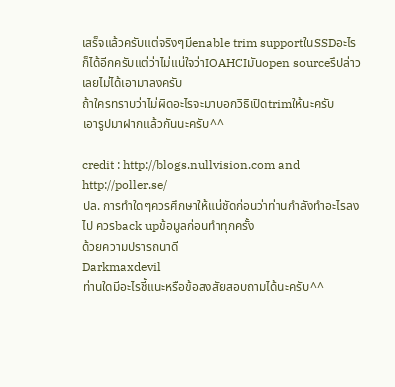เสร็จแล้วครับแต่จริงๆมีenable trim supportในSSDอะไรก็ได้อีกครับแต่ว่าไม่แน่ใจว่าIOAHCIมันopen sourceรึปล่าวเลยไม่ได้เอามาลงครับ
ถ้าใครทราบว่าไม่ผิดอะไรจะมาบอกวิธิเปิดtrimให้นะครับ
เอารูปมาฝากแล้วกันนะครับ^^

credit : http://blogs.nullvision.com and http://poller.se/
ปล. การทำใดๆควรศึกษาให้แน่ชัดก่อนว่าท่านกำลังทำอะไรลงไป ควรback upข้อมูลก่อนทำทุกครั้ง
ด้วยความปรารถนาดี
Darkmaxdevil
ท่านใดมีอะไรชี้แนะหรือข้อสงสัยสอบถามได้นะครับ^^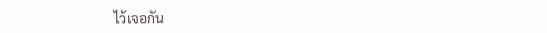ไว้เจอกัน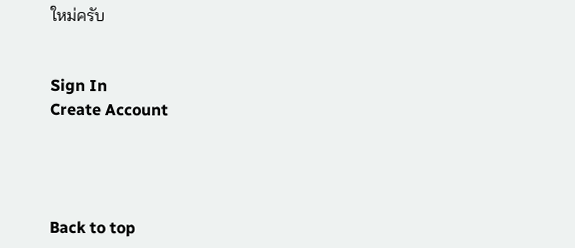ใหม่ครับ


Sign In
Create Account




Back to top